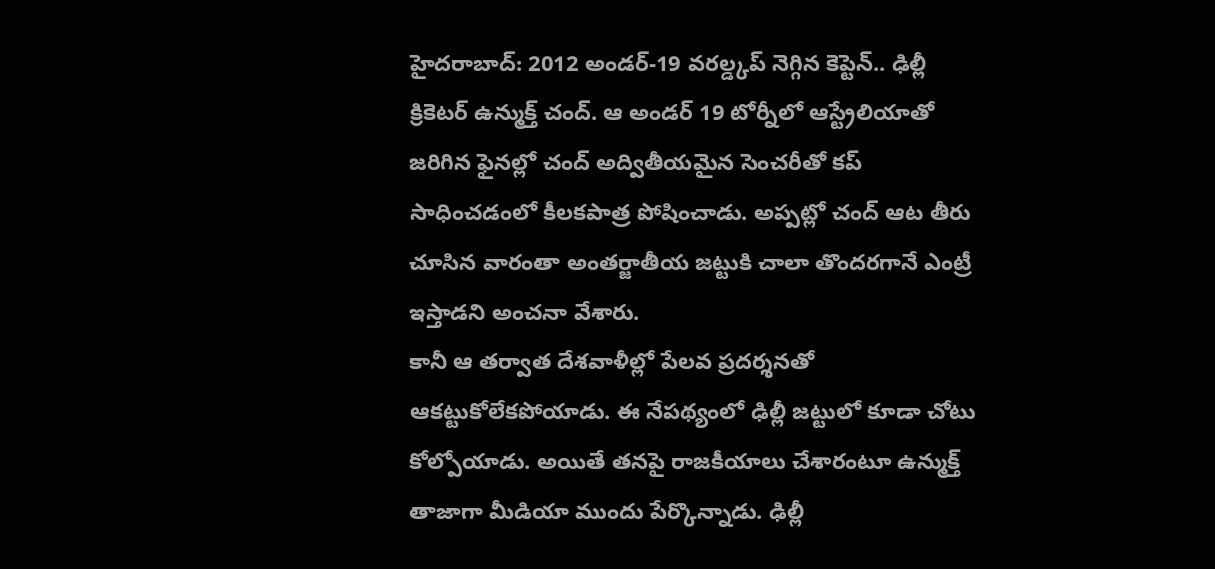హైదరాబాద్: 2012 అండర్-19 వరల్డ్కప్ నెగ్గిన కెప్టెన్.. ఢిల్లీ క్రికెటర్ ఉన్ముక్త్ చంద్. ఆ అండర్ 19 టోర్నీలో ఆస్ట్రేలియాతో జరిగిన ఫైనల్లో చంద్ అద్వితీయమైన సెంచరీతో కప్ సాధించడంలో కీలకపాత్ర పోషించాడు. అప్పట్లో చంద్ ఆట తీరు చూసిన వారంతా అంతర్జాతీయ జట్టుకి చాలా తొందరగానే ఎంట్రీ ఇస్తాడని అంచనా వేశారు.
కానీ ఆ తర్వాత దేశవాళీల్లో పేలవ ప్రదర్శనతో ఆకట్టుకోలేకపోయాడు. ఈ నేపథ్యంలో ఢిల్లీ జట్టులో కూడా చోటు కోల్పోయాడు. అయితే తనపై రాజకీయాలు చేశారంటూ ఉన్ముక్త్ తాజాగా మీడియా ముందు పేర్కొన్నాడు. ఢిల్లీ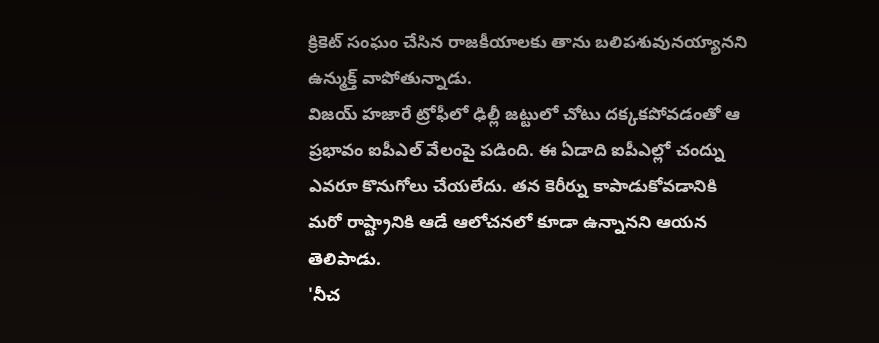క్రికెట్ సంఘం చేసిన రాజకీయాలకు తాను బలిపశువునయ్యానని ఉన్ముక్త్ వాపోతున్నాడు.
విజయ్ హజారే ట్రోఫీలో ఢిల్లీ జట్టులో చోటు దక్కకపోవడంతో ఆ ప్రభావం ఐపీఎల్ వేలంపై పడింది. ఈ ఏడాది ఐపీఎల్లో చంద్ను ఎవరూ కొనుగోలు చేయలేదు. తన కెరీర్ను కాపాడుకోవడానికి మరో రాష్ట్రానికి ఆడే ఆలోచనలో కూడా ఉన్నానని ఆయన తెలిపాడు.
'నీచ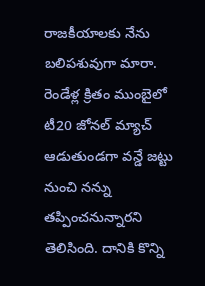రాజకీయాలకు నేను బలిపశువుగా మారా. రెండేళ్ల క్రితం ముంబైలో టీ20 జోనల్ మ్యాచ్ ఆడుతుండగా వన్డే జట్టు నుంచి నన్ను తప్పించనున్నారని తెలిసింది. దానికి కొన్ని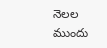నెలల ముందు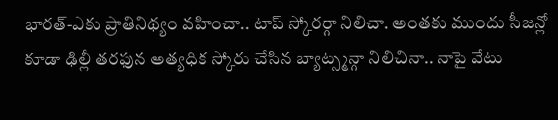భారత్-ఎకు ప్రాతినిథ్యం వహించా.. టాప్ స్కోరర్గా నిలిచా. అంతకు ముందు సీజన్లో కూడా ఢిల్లీ తరఫున అత్యధిక స్కోరు చేసిన బ్యాట్స్మన్గా నిలిచినా.. నాపై వేటు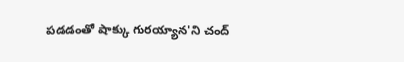పడడంతో షాక్కు గురయ్యాన'ని చంద్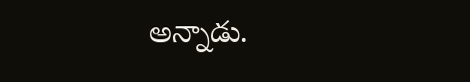అన్నాడు.